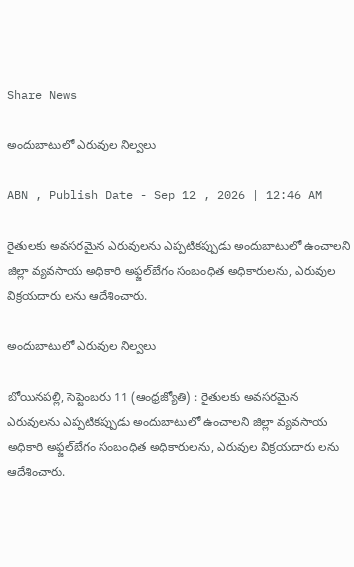Share News

అందుబాటులో ఎరువుల నిల్వలు

ABN , Publish Date - Sep 12 , 2026 | 12:46 AM

రైతులకు అవసరమైన ఎరువులను ఎప్పటికప్పుడు అందుబాటులో ఉంచాలని జిల్లా వ్యవసాయ అధికారి అఫ్జల్‌బేగం సంబంధిత అధికారులను, ఎరువుల విక్రయదారు లను ఆదేశించారు.

అందుబాటులో ఎరువుల నిల్వలు

బోయినపల్లి, సెప్టెంబరు 11 (ఆంధ్రజ్యోతి) : రైతులకు అవసరమైన ఎరువులను ఎప్పటికప్పుడు అందుబాటులో ఉంచాలని జిల్లా వ్యవసాయ అధికారి అఫ్జల్‌బేగం సంబంధిత అధికారులను, ఎరువుల విక్రయదారు లను ఆదేశించారు.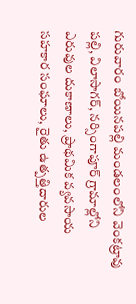గురువారం బోయినపల్లి మండలంలోని వెంకట్రావు పల్లి, విలాసాగర్‌, నర్సింగాపూర్‌ గ్రామాల్లోని ఎరువుల దుకాణాలు, ప్రాథమిక వ్యవసాయ సహకార సంఘాలు, రైతు ఉత్పత్తిదారుల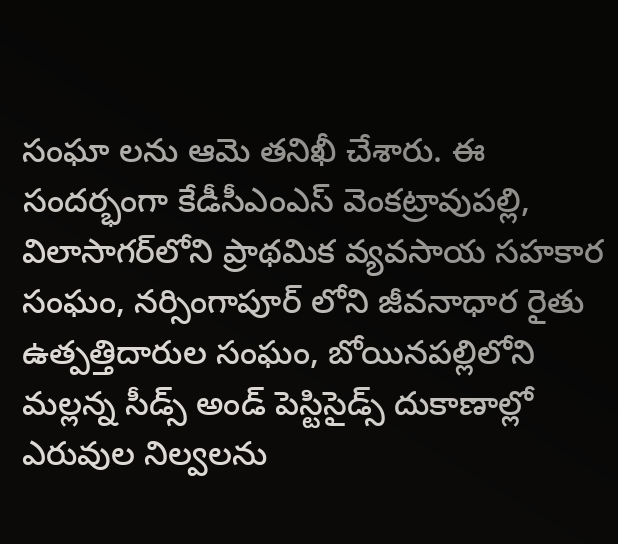సంఘా లను ఆమె తనిఖీ చేశారు. ఈ సందర్భంగా కేడీసీఎంఎస్‌ వెంకట్రావుపల్లి, విలాసాగర్‌లోని ప్రాథమిక వ్యవసాయ సహకార సంఘం, నర్సింగాపూర్‌ లోని జీవనాధార రైతు ఉత్పత్తిదారుల సంఘం, బోయినపల్లిలోని మల్లన్న సీడ్స్‌ అండ్‌ పెస్టిసైడ్స్‌ దుకాణాల్లో ఎరువుల నిల్వలను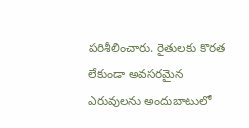పరిశీలించారు. రైతులకు కొరత లేకుండా అవసరమైన ఎరువులను అందుబాటులో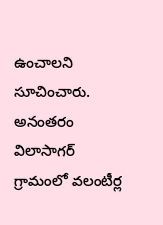ఉంచాలని సూచించారు. అనంతరం విలాసాగర్‌ గ్రామంలో వలంటీర్ల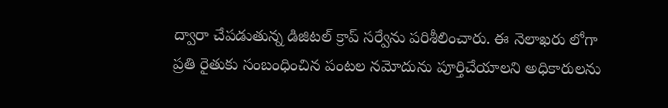ద్వారా చేపడుతున్న డిజిటల్‌ క్రాప్‌ సర్వేను పరిశీలించారు. ఈ నెలాఖరు లోగా ప్రతి రైతుకు సంబంధించిన పంటల నమోదును పూర్తిచేయాలని అధికారులను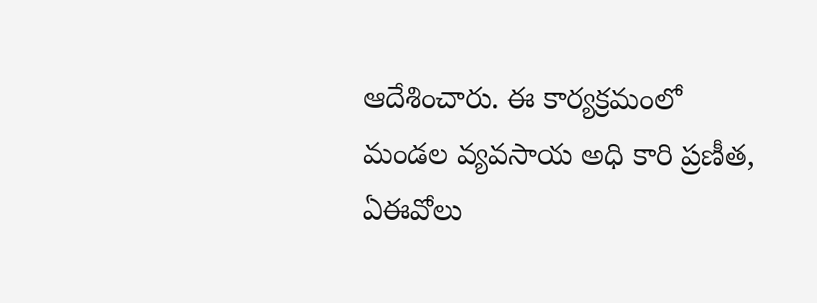ఆదేశించారు. ఈ కార్యక్రమంలో మండల వ్యవసాయ అధి కారి ప్రణీత, ఏఈవోలు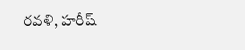రవళి, హరీష్‌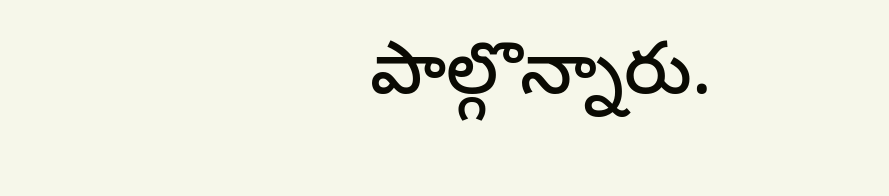పాల్గొన్నారు.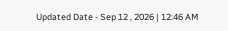Updated Date - Sep 12 , 2026 | 12:46 AM